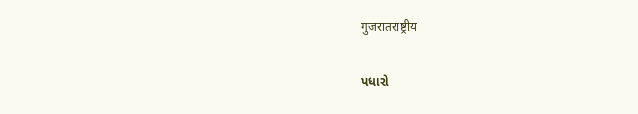गुजरातराष्ट्रीय

પધારો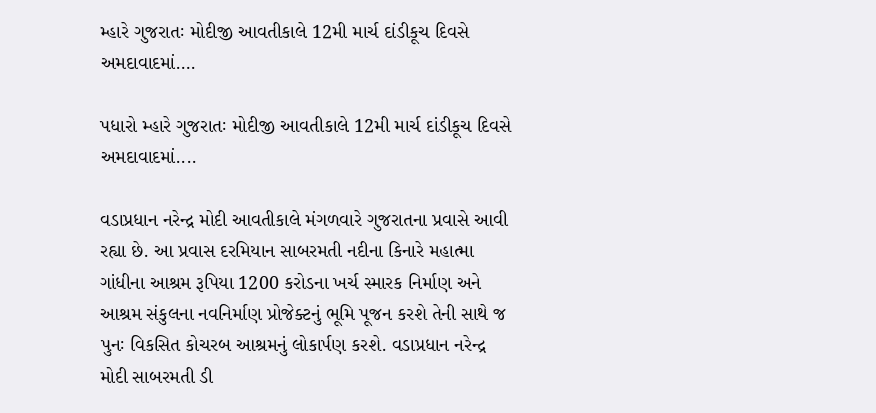મ્હારે ગુજરાતઃ મોદીજી આવતીકાલે 12મી માર્ચ દાંડીકૂચ દિવસે અમદાવાદમાં….

પધારો મ્હારે ગુજરાતઃ મોદીજી આવતીકાલે 12મી માર્ચ દાંડીકૂચ દિવસે અમદાવાદમાં....

વડાપ્રધાન નરેન્દ્ર મોદી આવતીકાલે મંગળવારે ગુજરાતના પ્રવાસે આવી રહ્યા છે. આ પ્રવાસ દરમિયાન સાબરમતી નદીના કિનારે મહાત્મા ગાંધીના આશ્રમ રૂપિયા 1200 કરોડના ખર્ચ સ્મારક નિર્માણ અને આશ્રમ સંકુલના નવનિર્માણ પ્રોજેક્ટનું ભૂમિ પૂજન કરશે તેની સાથે જ પુનઃ વિકસિત કોચરબ આશ્રમનું લોકાર્પણ કરશે. વડાપ્રધાન નરેન્દ્ર મોદી સાબરમતી ડી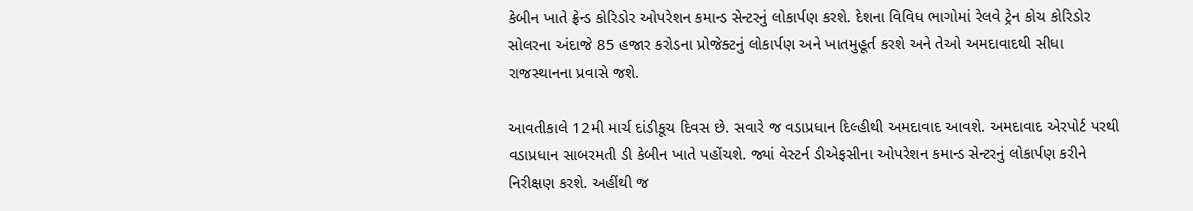કેબીન ખાતે ફ્રેન્ડ કોરિડોર ઓપરેશન કમાન્ડ સેન્ટરનું લોકાર્પણ કરશે. દેશના વિવિધ ભાગોમાં રેલવે ટ્રેન કોચ કોરિડોર સોલરના અંદાજે 85 હજાર કરોડના પ્રોજેક્ટનું લોકાર્પણ અને ખાતમુહૂર્ત કરશે અને તેઓ અમદાવાદથી સીધા રાજસ્થાનના પ્રવાસે જશે.

આવતીકાલે 12મી માર્ચ દાંડીકૂચ દિવસ છે. સવારે જ વડાપ્રધાન દિલ્હીથી અમદાવાદ આવશે. અમદાવાદ એરપોર્ટ પરથી વડાપ્રધાન સાબરમતી ડી કેબીન ખાતે પહોંચશે. જ્યાં વેસ્ટર્ન ડીએફસીના ઓપરેશન કમાન્ડ સેન્ટરનું લોકાર્પણ કરીને નિરીક્ષણ કરશે. અહીંથી જ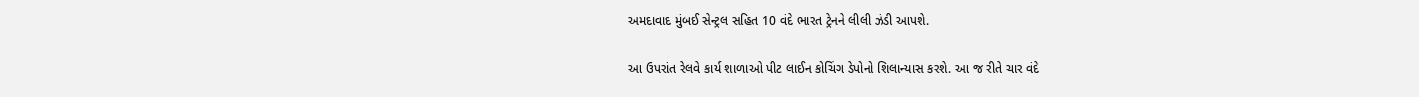અમદાવાદ મુંબઈ સેન્ટ્રલ સહિત 10 વંદે ભારત ટ્રેનને લીલી ઝંડી આપશે.

આ ઉપરાંત રેલવે કાર્ય શાળાઓ પીટ લાઈન કોચિંગ ડેપોનો શિલાન્યાસ કરશે. આ જ રીતે ચાર વંદે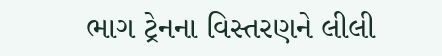ભાગ ટ્રેનના વિસ્તરણને લીલી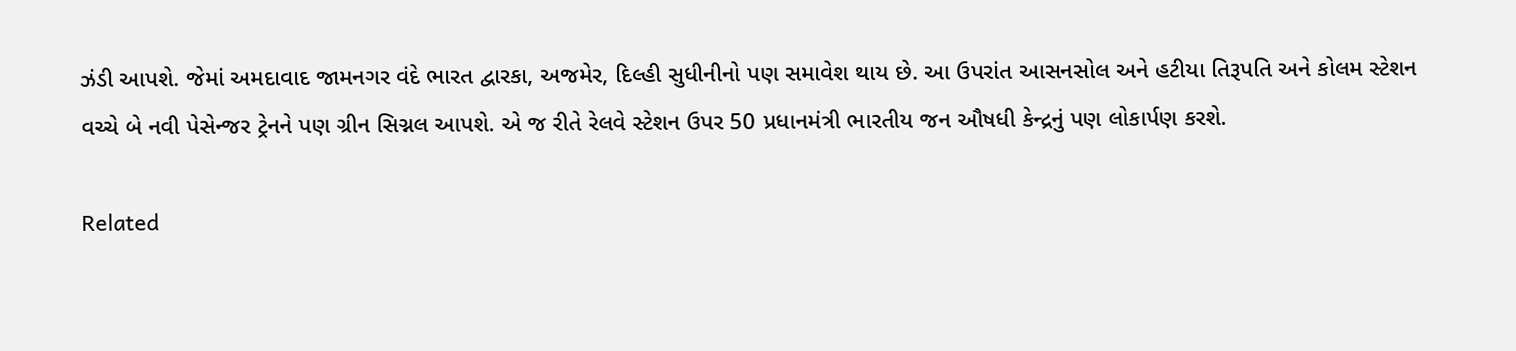ઝંડી આપશે. જેમાં અમદાવાદ જામનગર વંદે ભારત દ્વારકા, અજમેર, દિલ્હી સુધીનીનો પણ સમાવેશ થાય છે. આ ઉપરાંત આસનસોલ અને હટીયા તિરૂપતિ અને કોલમ સ્ટેશન વચ્ચે બે નવી પેસેન્જર ટ્રેનને પણ ગ્રીન સિગ્નલ આપશે. એ જ રીતે રેલવે સ્ટેશન ઉપર 50 પ્રધાનમંત્રી ભારતીય જન ઔષધી કેન્દ્રનું પણ લોકાર્પણ કરશે.

Related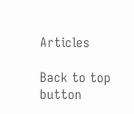Articles

Back to top button